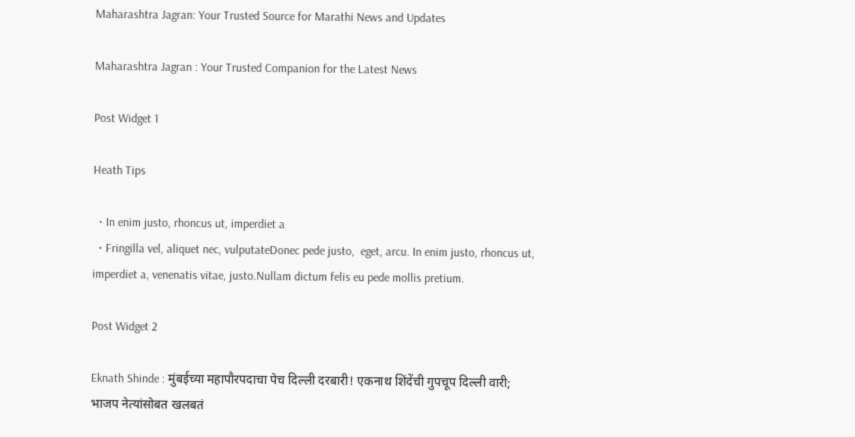Maharashtra Jagran: Your Trusted Source for Marathi News and Updates

Maharashtra Jagran : Your Trusted Companion for the Latest News

Post Widget 1

Heath Tips

  • In enim justo, rhoncus ut, imperdiet a
  • Fringilla vel, aliquet nec, vulputateDonec pede justo,  eget, arcu. In enim justo, rhoncus ut, imperdiet a, venenatis vitae, justo.Nullam dictum felis eu pede mollis pretium.

Post Widget 2

Eknath Shinde : मुंबईच्या महापौरपदाचा पेच दिल्ली दरबारी! एकनाथ शिंदेंची गुपचूप दिल्ली वारी; भाजप नेत्यांसोबत खलबतं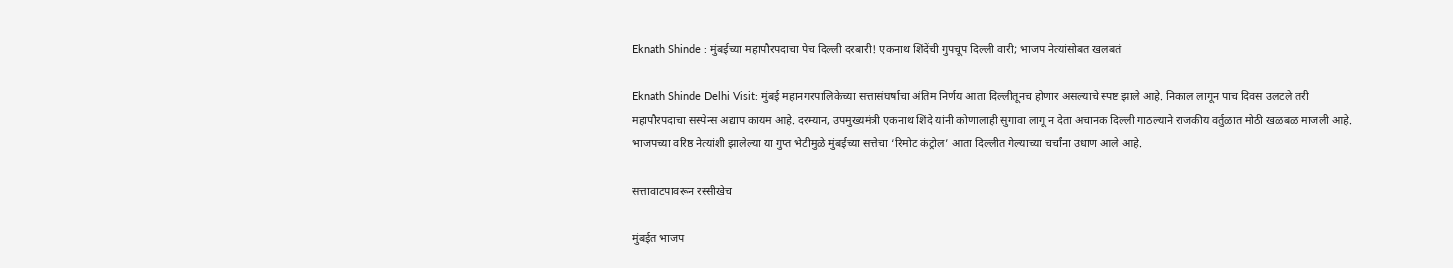Eknath Shinde : मुंबईच्या महापौरपदाचा पेच दिल्ली दरबारी! एकनाथ शिंदेंची गुपचूप दिल्ली वारी; भाजप नेत्यांसोबत खलबतं

Eknath Shinde Delhi Visit: मुंबई महानगरपालिकेच्या सत्तासंघर्षाचा अंतिम निर्णय आता दिल्लीतूनच होणार असल्याचे स्पष्ट झाले आहे. निकाल लागून पाच दिवस उलटले तरी महापौरपदाचा सस्पेन्स अद्याप कायम आहे. दरम्यान, उपमुख्यमंत्री एकनाथ शिंदे यांनी कोणालाही सुगावा लागू न देता अचानक दिल्ली गाठल्याने राजकीय वर्तुळात मोठी खळबळ माजली आहे. भाजपच्या वरिष्ठ नेत्यांशी झालेल्या या गुप्त भेटीमुळे मुंबईच्या सत्तेचा ‘रिमोट कंट्रोल’ आता दिल्लीत गेल्याच्या चर्चांना उधाण आले आहे.

सत्तावाटपावरून रस्सीखेच

मुंबईत भाजप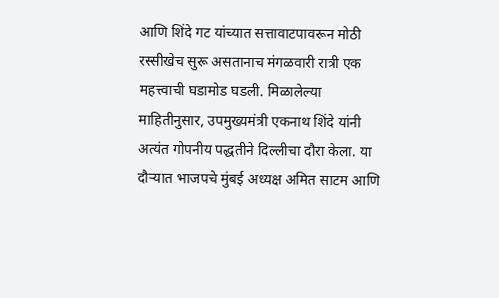आणि शिंदे गट यांच्यात सत्तावाटपावरून मोठी रस्सीखेच सुरू असतानाच मंगळवारी रात्री एक महत्त्वाची घडामोड घडली. मिळालेल्या माहितीनुसार, उपमुख्यमंत्री एकनाथ शिंदे यांनी अत्यंत गोपनीय पद्धतीने दिल्लीचा दौरा केला. या दौऱ्यात भाजपचे मुंबई अध्यक्ष अमित साटम आणि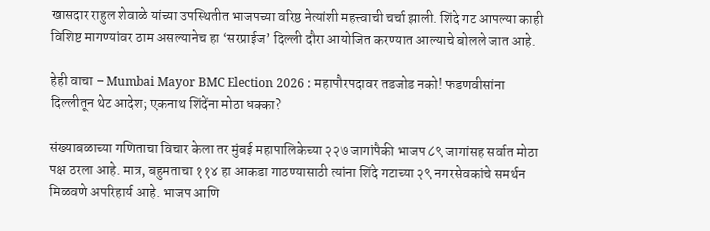खासदार राहुल शेवाळे यांच्या उपस्थितीत भाजपच्या वरिष्ठ नेत्यांशी महत्त्वाची चर्चा झाली. शिंदे गट आपल्या काही विशिष्ट मागण्यांवर ठाम असल्यानेच हा ‘सरप्राईज’ दिल्ली दौरा आयोजित करण्यात आल्याचे बोलले जात आहे.

हेही वाचा – Mumbai Mayor BMC Election 2026 : महापौरपदावर तडजोड नको! फडणवीसांना दिल्लीतून थेट आदेश; एकनाथ शिंदेंना मोठा धक्का?

संख्याबळाच्या गणिताचा विचार केला तर मुंबई महापालिकेच्या २२७ जागांपैकी भाजप ८९ जागांसह सर्वात मोठा पक्ष ठरला आहे. मात्र, बहुमताचा ११४ हा आकडा गाठण्यासाठी त्यांना शिंदे गटाच्या २९ नगरसेवकांचे समर्थन मिळवणे अपरिहार्य आहे. भाजप आणि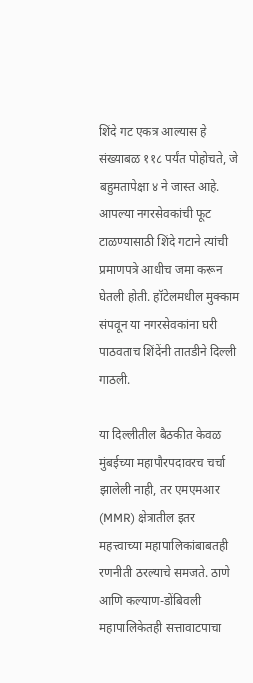शिंदे गट एकत्र आल्यास हे संख्याबळ ११८ पर्यंत पोहोचते, जे बहुमतापेक्षा ४ ने जास्त आहे. आपल्या नगरसेवकांची फूट टाळण्यासाठी शिंदे गटाने त्यांची प्रमाणपत्रे आधीच जमा करून घेतली होती. हॉटेलमधील मुक्काम संपवून या नगरसेवकांना घरी पाठवताच शिंदेंनी तातडीने दिल्ली गाठली.

या दिल्लीतील बैठकीत केवळ मुंबईच्या महापौरपदावरच चर्चा झालेली नाही, तर एमएमआर (MMR) क्षेत्रातील इतर महत्त्वाच्या महापालिकांबाबतही रणनीती ठरल्याचे समजते. ठाणे आणि कल्याण-डोंबिवली महापालिकेतही सत्तावाटपाचा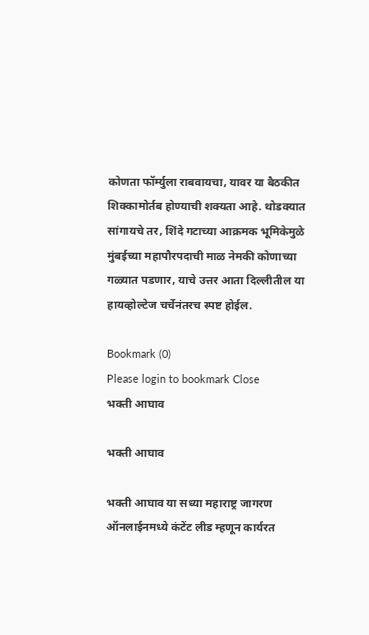कोणता फॉर्म्युला राबवायचा, यावर या बैठकीत शिक्कामोर्तब होण्याची शक्यता आहे. थोडक्यात सांगायचे तर, शिंदे गटाच्या आक्रमक भूमिकेमुळे मुंबईच्या महापौरपदाची माळ नेमकी कोणाच्या गळ्यात पडणार, याचे उत्तर आता दिल्लीतील या हायव्होल्टेज चर्चेनंतरच स्पष्ट होईल.

Bookmark (0)
Please login to bookmark Close
भक्ती आघाव

भक्ती आघाव

भक्ती आघाव या सध्या महाराष्ट्र जागरण ऑनलाईनमध्ये कंटेंट लीड म्हणून कार्यरत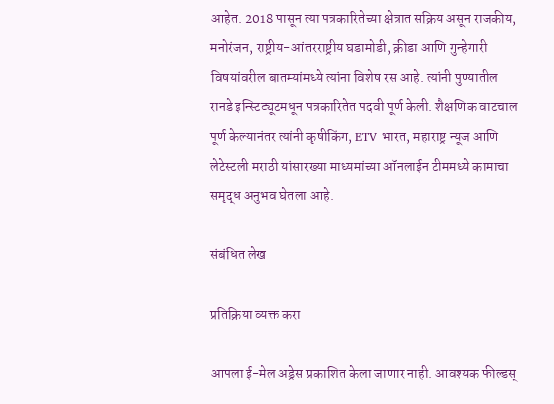आहेत. 2018 पासून त्या पत्रकारितेच्या क्षेत्रात सक्रिय असून राजकीय, मनोरंजन, राष्ट्रीय-आंतरराष्ट्रीय घडामोडी, क्रीडा आणि गुन्हेगारी विषयांवरील बातम्यांमध्ये त्यांना विशेष रस आहे. त्यांनी पुण्यातील रानडे इन्स्टिट्यूटमधून पत्रकारितेत पदवी पूर्ण केली. शैक्षणिक वाटचाल पूर्ण केल्यानंतर त्यांनी कृषीकिंग, ETV भारत, महाराष्ट्र न्यूज आणि लेटेस्टली मराठी यांसारख्या माध्यमांच्या ऑनलाईन टीममध्ये कामाचा समृद्ध अनुभव घेतला आहे.

संबंधित लेख

प्रतिक्रिया व्यक्त करा

आपला ई-मेल अड्रेस प्रकाशित केला जाणार नाही. आवश्यक फील्डस्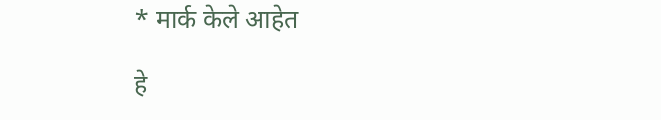* मार्क केले आहेत

हे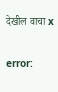देखील वाचा x

error: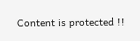Content is protected !!